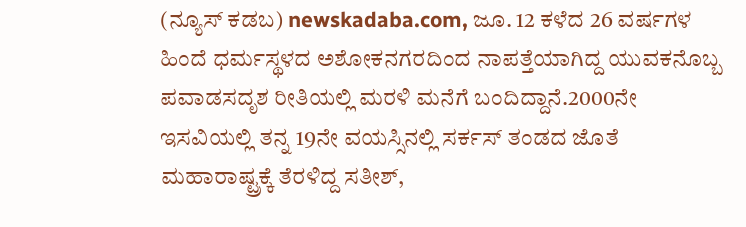(ನ್ಯೂಸ್ ಕಡಬ) newskadaba.com, ಜೂ. 12 ಕಳೆದ 26 ವರ್ಷಗಳ ಹಿಂದೆ ಧರ್ಮಸ್ಥಳದ ಅಶೋಕನಗರದಿಂದ ನಾಪತ್ತೆಯಾಗಿದ್ದ ಯುವಕನೊಬ್ಬ ಪವಾಡಸದೃಶ ರೀತಿಯಲ್ಲಿ ಮರಳಿ ಮನೆಗೆ ಬಂದಿದ್ದಾನೆ.2000ನೇ ಇಸವಿಯಲ್ಲಿ ತನ್ನ 19ನೇ ವಯಸ್ಸಿನಲ್ಲಿ ಸರ್ಕಸ್ ತಂಡದ ಜೊತೆ ಮಹಾರಾಷ್ಟ್ರಕ್ಕೆ ತೆರಳಿದ್ದ ಸತೀಶ್,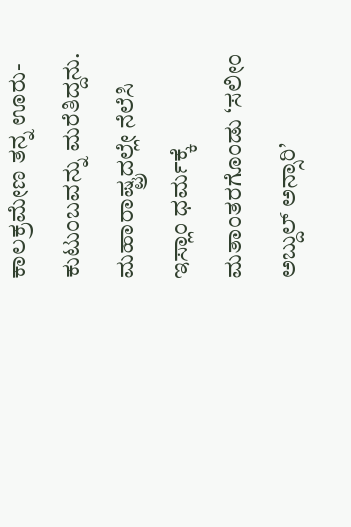ಕಾಲಕ್ರಮೇಣ ತನ್ನ ಊರು-ಕುಟುಂಬವನ್ನು ಮರೆತಿದ್ದನು.
ಮಹಾರಾಷ್ಟ್ರದಲ್ಲೇ ನೆಲೆಸಿ ಇಸ್ಲಾಂ ಧರ್ಮಕ್ಕೆ ಮತಾಂತರಗೊಂಡು ‘ಸಲೀಂ ಅಬ್ದುಲ್ ಅನ್ಸಾರಿ’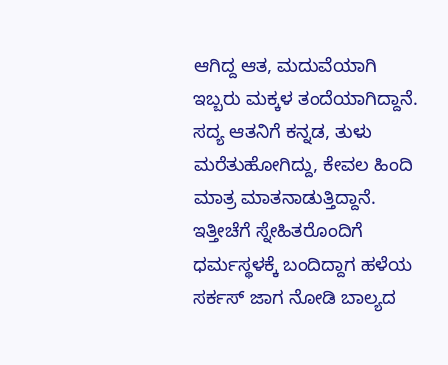ಆಗಿದ್ದ ಆತ, ಮದುವೆಯಾಗಿ ಇಬ್ಬರು ಮಕ್ಕಳ ತಂದೆಯಾಗಿದ್ದಾನೆ. ಸದ್ಯ ಆತನಿಗೆ ಕನ್ನಡ, ತುಳು ಮರೆತುಹೋಗಿದ್ದು, ಕೇವಲ ಹಿಂದಿ ಮಾತ್ರ ಮಾತನಾಡುತ್ತಿದ್ದಾನೆ.
ಇತ್ತೀಚೆಗೆ ಸ್ನೇಹಿತರೊಂದಿಗೆ ಧರ್ಮಸ್ಥಳಕ್ಕೆ ಬಂದಿದ್ದಾಗ ಹಳೆಯ ಸರ್ಕಸ್ ಜಾಗ ನೋಡಿ ಬಾಲ್ಯದ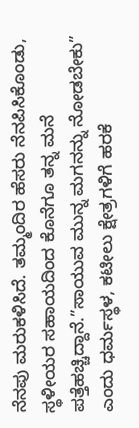ನೆನಪು ಮರುಕಳಿಸಿದೆ. ತಮ್ಮಂದಿರ ಹೆಸರು ನೆನಪಿಸಿಕೊಂಡು, ಸ್ಥಳೀಯರ ಸಹಾಯದಿಂದ ಕೊನೆಗೂ ತನ್ನ ಮನೆ ಪತ್ತೆಹಚ್ಚಿದ್ದಾನೆ.”ಸಾಯುವ ಮುನ್ನ ಮಗನನ್ನು ನೋಡಬೇಕು” ಎಂದು ಧರ್ಮಸ್ಥಳ, ಕಟೀಲು ಕ್ಷೇತ್ರಗಳಿಗೆ ಹರಕೆ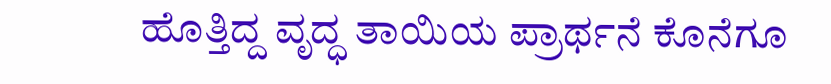ಹೊತ್ತಿದ್ದ ವೃದ್ಧ ತಾಯಿಯ ಪ್ರಾರ್ಥನೆ ಕೊನೆಗೂ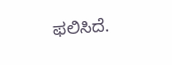ಫಲಿಸಿದೆ.